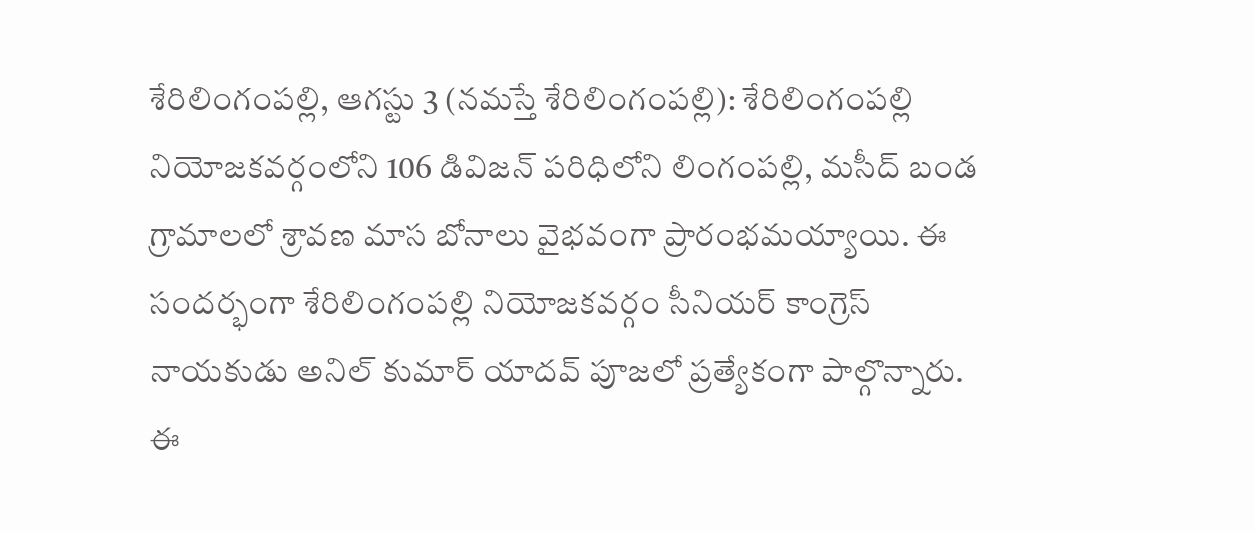శేరిలింగంపల్లి, ఆగస్టు 3 (నమస్తే శేరిలింగంపల్లి): శేరిలింగంపల్లి నియోజకవర్గంలోని 106 డివిజన్ పరిధిలోని లింగంపల్లి, మసీద్ బండ గ్రామాలలో శ్రావణ మాస బోనాలు వైభవంగా ప్రారంభమయ్యాయి. ఈ సందర్భంగా శేరిలింగంపల్లి నియోజకవర్గం సీనియర్ కాంగ్రెస్ నాయకుడు అనిల్ కుమార్ యాదవ్ పూజలో ప్రత్యేకంగా పాల్గొన్నారు. ఈ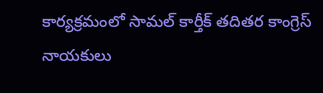కార్యక్రమంలో సామల్ కార్తీక్ తదితర కాంగ్రెస్ నాయకులు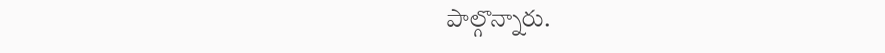పాల్గొన్నారు.